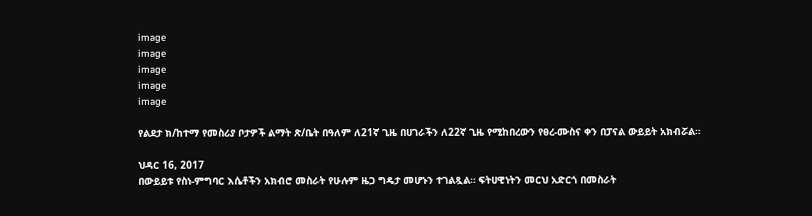image
image
image
image
image

የልደታ ክ/ከተማ የመስሪያ ቦታዎች ልማት ጽ/ቤት በዓለም ለ21ኛ ጊዜ በሀገራችን ለ22ኛ ጊዜ የሚከበረውን የፀረ-ሙስና ቀን በፓናል ውይይት አክብሯል።

ህዳር 16, 2017
በውይይቱ የስነ-ምግባር እሴቶችን አክብሮ መስራት የሁሉም ዜጋ ግዴታ መሆኑን ተገልጿል። ፍትሀዊነትን መርህ አድርጎ በመስራት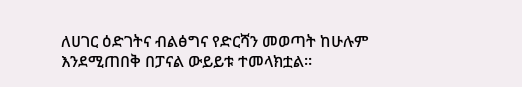ለሀገር ዕድገትና ብልፅግና የድርሻን መወጣት ከሁሉም እንደሚጠበቅ በፓናል ውይይቱ ተመላክቷል።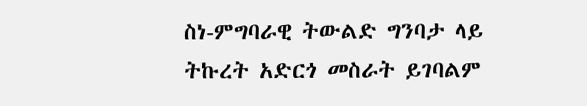ስነ-ምግባራዊ ትውልድ ግንባታ ላይ ትኩረት አድርጎ መስራት ይገባልም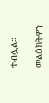ተብሏል።

መልዕክትዎን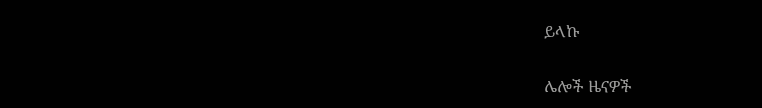ይላኩ

ሌሎች ዜናዎች